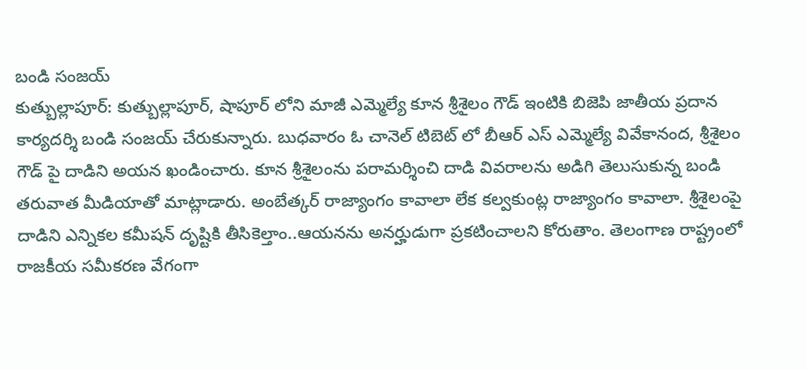బండి సంజయ్
కుత్బుల్లాపూర్: కుత్బుల్లాపూర్, షాపూర్ లోని మాజీ ఎమ్మెల్యే కూన శ్రీశైలం గౌడ్ ఇంటికి బిజెపి జాతీయ ప్రదాన కార్యదర్శి బండి సంజయ్ చేరుకున్నారు. బుధవారం ఓ చానెల్ టిబెట్ లో బీఆర్ ఎస్ ఎమ్మెల్యే వివేకానంద, శ్రీశైలం గౌడ్ పై దాడిని అయన ఖండించారు. కూన శ్రీశైలంను పరామర్శించి దాడి వివరాలను అడిగి తెలుసుకున్న బండి తరువాత మీడియాతో మాట్లాడారు. అంబేత్కర్ రాజ్యాంగం కావాలా లేక కల్వకుంట్ల రాజ్యాంగం కావాలా. శ్రీశైలంపై దాడిని ఎన్నికల కమీషన్ దృష్టికి తీసికెల్తాం..ఆయనను అనర్హుడుగా ప్రకటించాలని కోరుతాం. తెలంగాణ రాష్ట్రంలో రాజకీయ సమీకరణ వేగంగా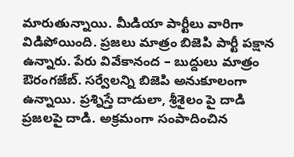మారుతున్నాయి. మీడియా పార్టీలు వారిగా విడిపోయింది. ప్రజలు మాత్రం బిజెపి పార్టీ పక్షాన ఉన్నారు. పేరు వివేకానంద – బుద్దులు మాత్రం ఔరంగజేబ్. సర్వేలన్ని బిజెపి అనుకూలంగా ఉన్నాయి. ప్రశ్నిస్తే దాడులా, శ్రీశైలం పై దాడి ప్రజలపై దాడి. అక్రమంగా సంపాదించిన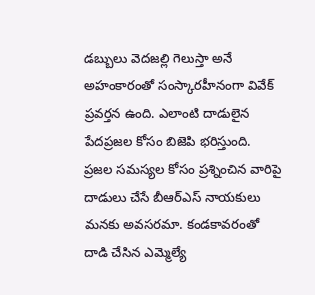డబ్బులు వెదజల్లి గెలుస్తా అనే అహంకారంతో సంస్కారహీనంగా వివేక్ ప్రవర్తన ఉంది. ఎలాంటి దాడులైన పేదప్రజల కోసం బిజెపి భరిస్తుంది. ప్రజల సమస్యల కోసం ప్రశ్నించిన వారిపై దాడులు చేసే బీఆర్ఎస్ నాయకులు మనకు అవసరమా. కండకావరంతో దాడి చేసిన ఎమ్మెల్యే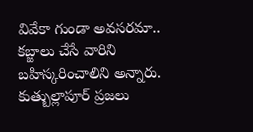వివేకా గుండా అవసరమా.. కబ్జాలు చేసే వారిని బహిస్కరించాలిని అన్నారు. కుత్బుల్లాపూర్ ప్రజలు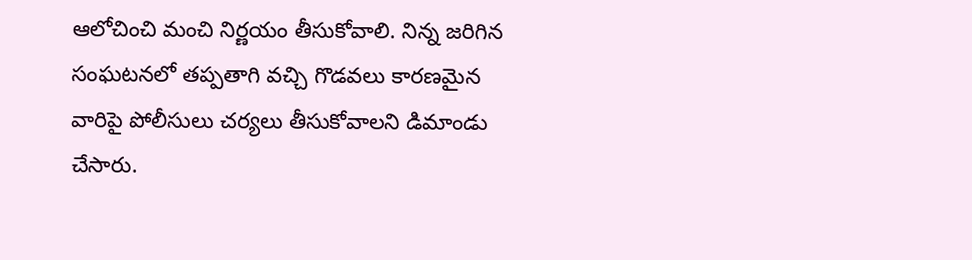ఆలోచించి మంచి నిర్ణయం తీసుకోవాలి. నిన్న జరిగిన సంఘటనలో తప్పతాగి వచ్చి గొడవలు కారణమైన వారిపై పోలీసులు చర్యలు తీసుకోవాలని డిమాండు చేసారు.